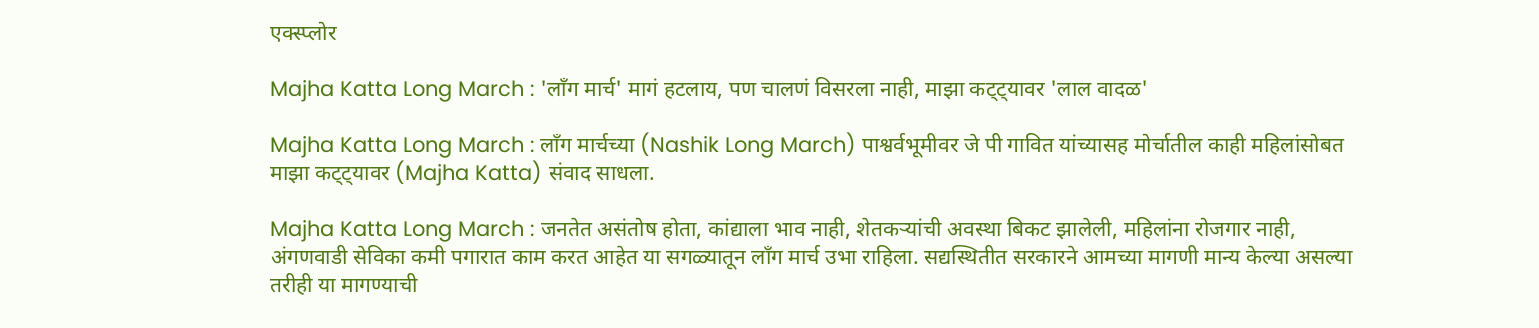एक्स्प्लोर

Majha Katta Long March : 'लाँग मार्च' मागं हटलाय, पण चालणं विसरला नाही, माझा कट्ट्यावर 'लाल वादळ'

Majha Katta Long March : लाँग मार्चच्या (Nashik Long March) पाश्वर्वभूमीवर जे पी गावित यांच्यासह मोर्चातील काही महिलांसोबत माझा कट्ट्यावर (Majha Katta) संवाद साधला.

Majha Katta Long March : जनतेत असंतोष होता, कांद्याला भाव नाही, शेतकऱ्यांची अवस्था बिकट झालेली, महिलांना रोजगार नाही, अंगणवाडी सेविका कमी पगारात काम करत आहेत या सगळ्यातून लाँग मार्च उभा राहिला. सद्यस्थितीत सरकारने आमच्या मागणी मान्य केल्या असल्या तरीही या मागण्याची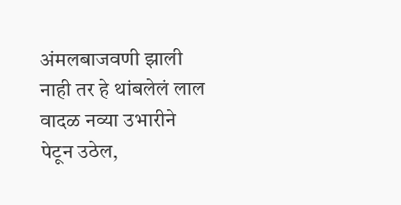अंमलबाजवणी झाली नाही तर हे थांबलेलं लाल वादळ नव्या उभारीने पेटून उठेल,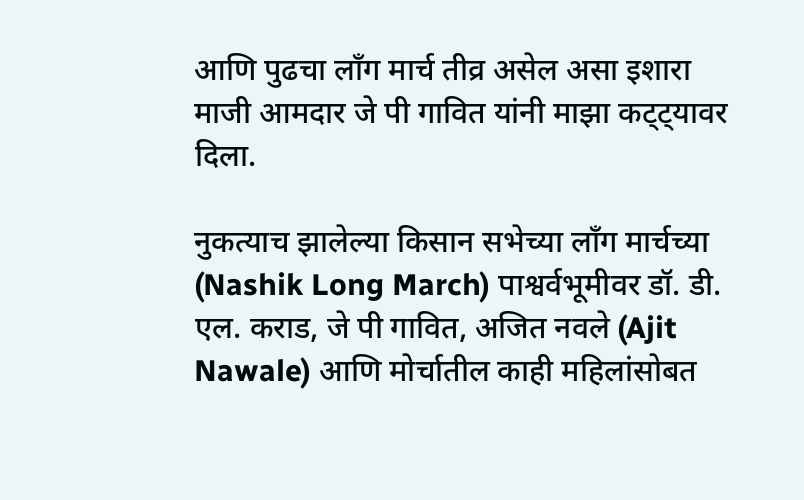आणि पुढचा लाँग मार्च तीव्र असेल असा इशारा माजी आमदार जे पी गावित यांनी माझा कट्ट्यावर दिला.

नुकत्याच झालेल्या किसान सभेच्या लाँग मार्चच्या (Nashik Long March) पाश्वर्वभूमीवर डॉ. डी. एल. कराड, जे पी गावित, अजित नवले (Ajit Nawale) आणि मोर्चातील काही महिलांसोबत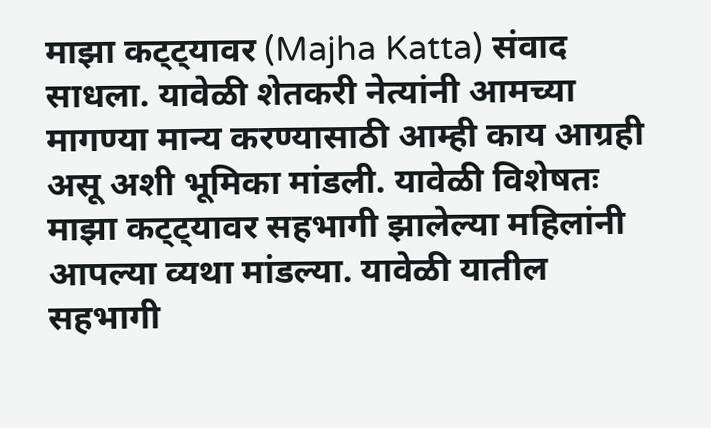माझा कट्ट्यावर (Majha Katta) संवाद साधला. यावेळी शेतकरी नेत्यांनी आमच्या मागण्या मान्य करण्यासाठी आम्ही काय आग्रही असू अशी भूमिका मांडली. यावेळी विशेषतः माझा कट्ट्यावर सहभागी झालेल्या महिलांनी आपल्या व्यथा मांडल्या. यावेळी यातील सहभागी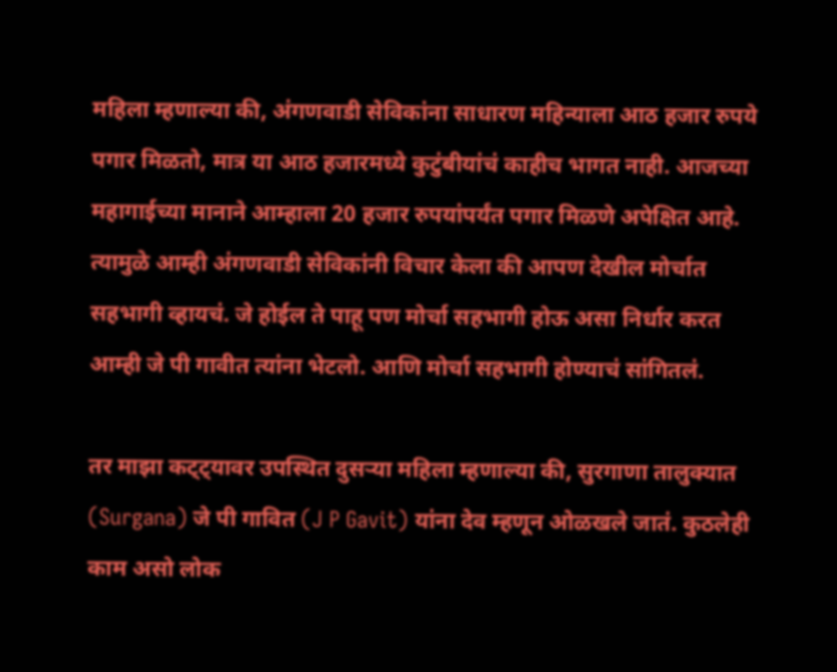महिला म्हणाल्या की, अंगणवाडी सेविकांना साधारण महिन्याला आठ हजार रुपये पगार मिळतो, मात्र या आठ हजारमध्ये कुटुंबीयांचं काहीच भागत नाही. आजच्या महागाईच्या मानाने आम्हाला 20 हजार रुपयांपर्यंत पगार मिळणे अपेक्षित आहे. त्यामुळे आम्ही अंगणवाडी सेविकांनी विचार केला की आपण देखील मोर्चात सहभागी व्हायचं. जे होईल ते पाहू पण मोर्चा सहभागी होऊ असा निर्धार करत आम्ही जे पी गावीत त्यांना भेटलो. आणि मोर्चा सहभागी होण्याचं सांगितलं.

तर माझा कट्ट्यावर उपस्थित दुसऱ्या महिला म्हणाल्या की, सुरगाणा तालुक्यात (Surgana) जे पी गावित (J P Gavit) यांना देव म्हणून ओळखले जातं. कुठलेही काम असो लोक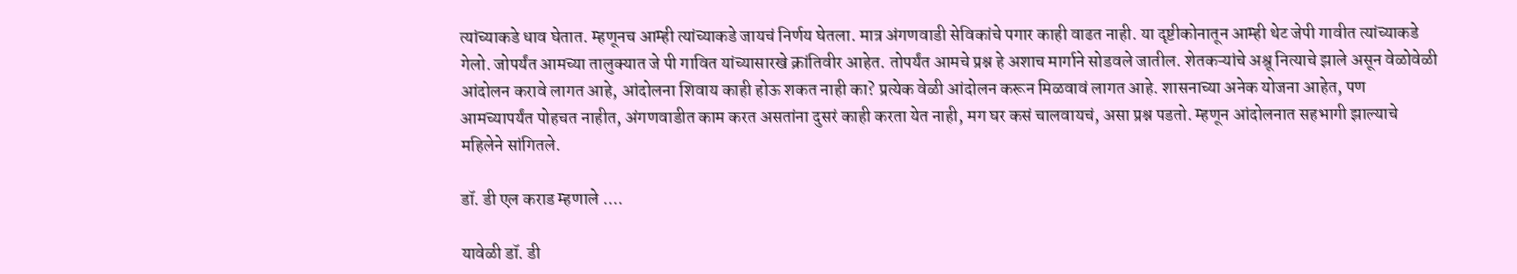त्यांच्याकडे धाव घेतात. म्हणूनच आम्ही त्यांच्याकडे जायचं निर्णय घेतला. मात्र अंगणवाडी सेविकांचे पगार काही वाढत नाही. या दृष्टीकोनातून आम्ही थेट जेपी गावीत त्यांच्याकडे गेलो. जोपर्यंत आमच्या तालुक्यात जे पी गावित यांच्यासारखे क्रांतिवीर आहेत. तोपर्यंत आमचे प्रश्न हे अशाच मार्गाने सोडवले जातील. शेतकऱ्यांचे अश्रू नित्याचे झाले असून वेळोवेळी आंदोलन करावे लागत आहे, आंदोलना शिवाय काही होऊ शकत नाही का? प्रत्येक वेळी आंदोलन करून मिळवावं लागत आहे. शासनाच्या अनेक योजना आहेत, पण आमच्यापर्यंत पोहचत नाहीत, अंगणवाडीत काम करत असतांना दुसरं काही करता येत नाही, मग घर कसं चालवायचं, असा प्रश्न पडतो. म्हणून आंदोलनात सहभागी झाल्याचे महिलेने सांगितले.

डॉ. डी एल कराड म्हणाले ....

यावेळी डॉ. डी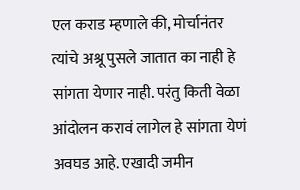एल कराड म्हणाले की, मोर्चानंतर त्यांचे अश्रू पुसले जातात का नाही हे सांगता येणार नाही. परंतु किती वेळा आंदोलन करावं लागेल हे सांगता येणं अवघड आहे. एखादी जमीन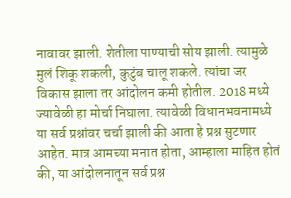नावावर झाली. शेतीला पाण्याची सोय झाली. त्यामुळे मुलं शिकू शकली, कुटुंब चालू शकले. त्यांचा जर विकास झाला तर आंदोलन कमी होतील. 2018 मध्ये ज्यावेळी हा मोर्चा निघाला. त्यावेळी विधानभवनामध्ये या सर्व प्रश्नांवर चर्चा झाली की आता हे प्रश्न सुटणार आहेत. मात्र आमच्या मनात होता, आम्हाला माहित होतं की, या आंदोलनातून सर्व प्रश्न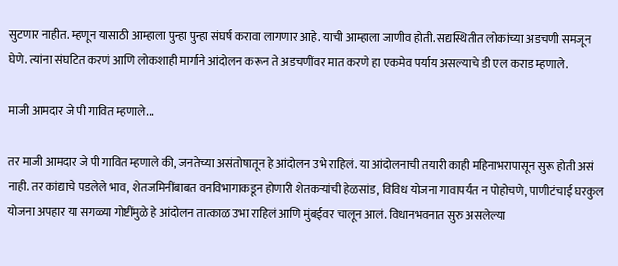सुटणार नाहीत. म्हणून यासाठी आम्हाला पुन्हा पुन्हा संघर्ष करावा लागणार आहे. याची आम्हाला जाणीव होती. सद्यस्थितीत लोकांच्या अडचणी समजून घेणे. त्यांना संघटित करणं आणि लोकशाही मार्गाने आंदोलन करून ते अडचणींवर मात करणे हा एकमेव पर्याय असल्याचे डी एल कराड म्हणाले.

माजी आमदार जे पी गावित म्हणाले...

तर माजी आमदार जे पी गावित म्हणाले की, जनतेच्या असंतोषातून हे आंदोलन उभे राहिलं. या आंदोलनाची तयारी काही महिनाभरापासून सुरू होती असं नाही. तर कांद्याचे पडलेले भाव, शेतजमिनींबाबत वनविभागाकडून होणारी शेतकऱ्यांची हेळसांड, विविध योजना गावापर्यंत न पोहोचणे, पाणीटंचाई घरकुल योजना अपहार या सगळ्या गोष्टींमुळे हे आंदोलन तात्काळ उभा राहिलं आणि मुंबईवर चालून आलं. विधानभवनात सुरु असलेल्या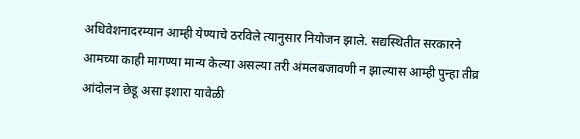अधिवेशनादरम्यान आम्ही येण्याचे ठरविले त्यानुसार नियोजन झाले. सद्यस्थितीत सरकारने आमच्या काही मागण्या मान्य केल्या असल्या तरी अंमलबजावणी न झाल्यास आम्ही पुन्हा तीव्र आंदोलन छेडू असा इशारा यावेळी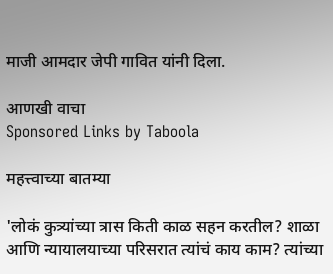माजी आमदार जेपी गावित यांनी दिला.

आणखी वाचा
Sponsored Links by Taboola

महत्त्वाच्या बातम्या

'लोकं कुत्र्यांच्या त्रास किती काळ सहन करतील? शाळा आणि न्यायालयाच्या परिसरात त्यांचं काय काम? त्यांच्या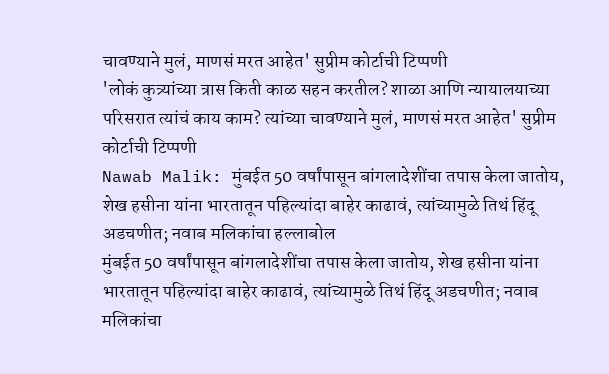चावण्याने मुलं, माणसं मरत आहेत' सुप्रीम कोर्टाची टिप्पणी
'लोकं कुत्र्यांच्या त्रास किती काळ सहन करतील? शाळा आणि न्यायालयाच्या परिसरात त्यांचं काय काम? त्यांच्या चावण्याने मुलं, माणसं मरत आहेत' सुप्रीम कोर्टाची टिप्पणी
Nawab Malik: मुंबईत 50 वर्षांपासून बांगलादेशींचा तपास केला जातोय, शेख हसीना यांना भारतातून पहिल्यांदा बाहेर काढावं, त्यांच्यामुळे तिथं हिंदू अडचणीत; नवाब मलिकांचा हल्लाबोल
मुंबईत 50 वर्षांपासून बांगलादेशींचा तपास केला जातोय, शेख हसीना यांना भारतातून पहिल्यांदा बाहेर काढावं, त्यांच्यामुळे तिथं हिंदू अडचणीत; नवाब मलिकांचा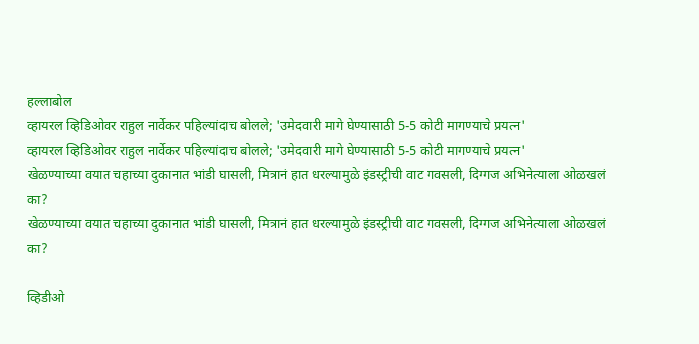हल्लाबोल
व्हायरल व्हिडिओवर राहुल नार्वेकर पहिल्यांदाच बोलले; 'उमेदवारी मागे घेण्यासाठी 5-5 कोटी मागण्याचे प्रयत्न'
व्हायरल व्हिडिओवर राहुल नार्वेकर पहिल्यांदाच बोलले; 'उमेदवारी मागे घेण्यासाठी 5-5 कोटी मागण्याचे प्रयत्न'
खेळण्याच्या वयात चहाच्या दुकानात भांडी घासली, मित्रानं हात धरल्यामुळे इंडस्ट्रीची वाट गवसली, दिग्गज अभिनेत्याला ओळखलं का?
खेळण्याच्या वयात चहाच्या दुकानात भांडी घासली, मित्रानं हात धरल्यामुळे इंडस्ट्रीची वाट गवसली, दिग्गज अभिनेत्याला ओळखलं का?

व्हिडीओ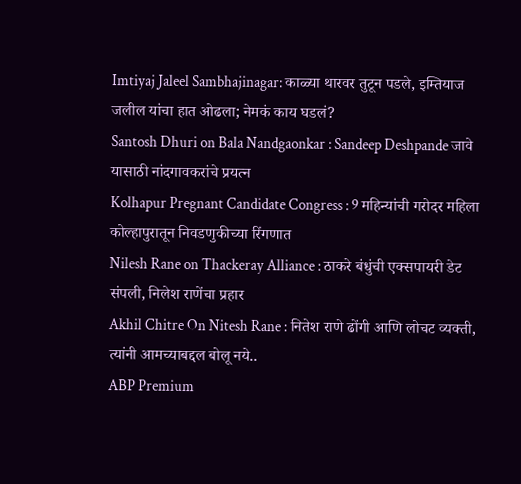Imtiyaj Jaleel Sambhajinagar: काळ्या थारवर तुटून पडले, इम्तियाज जलील यांचा हात ओढला; नेमकं काय घडलं?
Santosh Dhuri on Bala Nandgaonkar : Sandeep Deshpande जावे यासाठी नांदगावकरांचे प्रयत्न
Kolhapur Pregnant Candidate Congress : 9 महिन्यांची गरोदर महिला कोल्हापुरातून निवडणुकीच्या रिंगणात
Nilesh Rane on Thackeray Alliance : ठाकरे बंधुंची एक्सपायरी डेट संपली, निलेश राणेंचा प्रहार
Akhil Chitre On Nitesh Rane : नितेश राणे ढोंगी आणि लोचट व्यक्ती, त्यांनी आमच्याबद्दल बोलू नये..
ABP Premium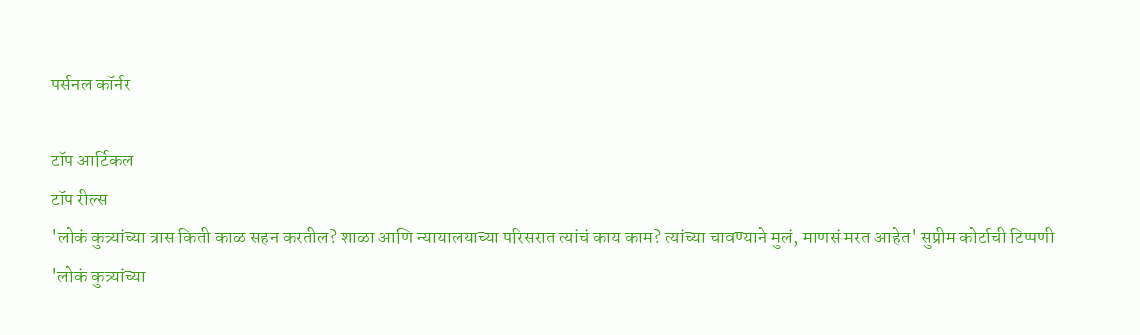पर्सनल कॉर्नर

टॉप आर्टिकल
टॉप रील्स
'लोकं कुत्र्यांच्या त्रास किती काळ सहन करतील? शाळा आणि न्यायालयाच्या परिसरात त्यांचं काय काम? त्यांच्या चावण्याने मुलं, माणसं मरत आहेत' सुप्रीम कोर्टाची टिप्पणी
'लोकं कुत्र्यांच्या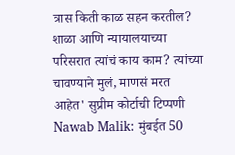त्रास किती काळ सहन करतील? शाळा आणि न्यायालयाच्या परिसरात त्यांचं काय काम? त्यांच्या चावण्याने मुलं, माणसं मरत आहेत' सुप्रीम कोर्टाची टिप्पणी
Nawab Malik: मुंबईत 50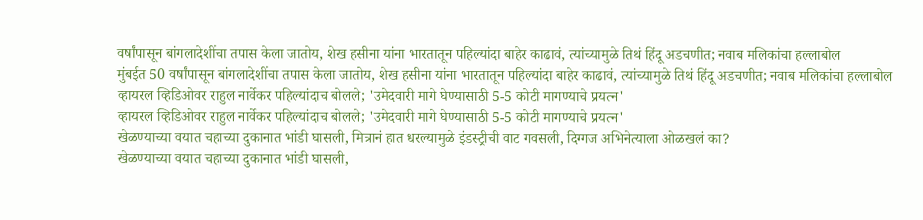वर्षांपासून बांगलादेशींचा तपास केला जातोय, शेख हसीना यांना भारतातून पहिल्यांदा बाहेर काढावं, त्यांच्यामुळे तिथं हिंदू अडचणीत; नवाब मलिकांचा हल्लाबोल
मुंबईत 50 वर्षांपासून बांगलादेशींचा तपास केला जातोय, शेख हसीना यांना भारतातून पहिल्यांदा बाहेर काढावं, त्यांच्यामुळे तिथं हिंदू अडचणीत; नवाब मलिकांचा हल्लाबोल
व्हायरल व्हिडिओवर राहुल नार्वेकर पहिल्यांदाच बोलले; 'उमेदवारी मागे घेण्यासाठी 5-5 कोटी मागण्याचे प्रयत्न'
व्हायरल व्हिडिओवर राहुल नार्वेकर पहिल्यांदाच बोलले; 'उमेदवारी मागे घेण्यासाठी 5-5 कोटी मागण्याचे प्रयत्न'
खेळण्याच्या वयात चहाच्या दुकानात भांडी घासली, मित्रानं हात धरल्यामुळे इंडस्ट्रीची वाट गवसली, दिग्गज अभिनेत्याला ओळखलं का?
खेळण्याच्या वयात चहाच्या दुकानात भांडी घासली,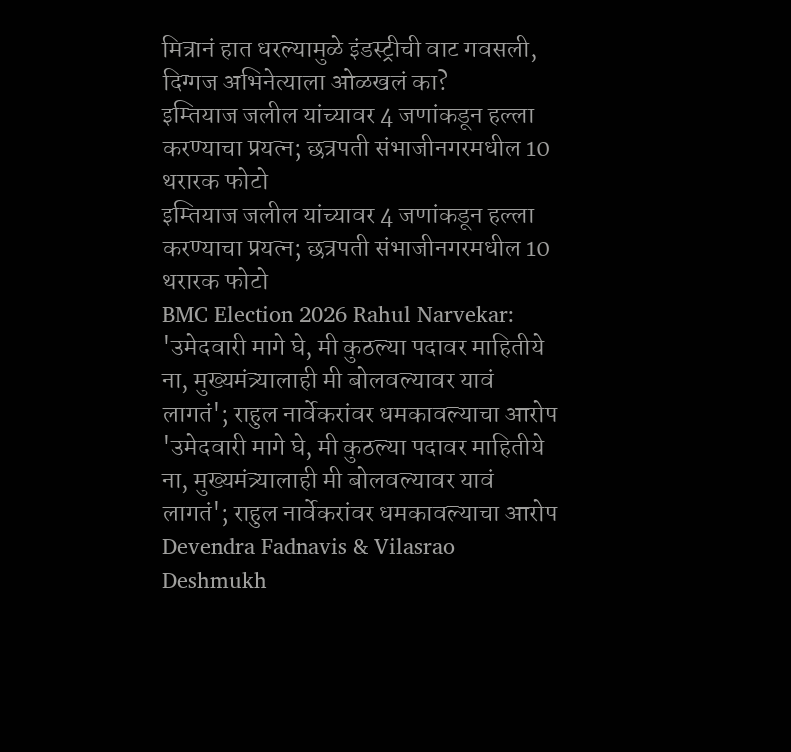मित्रानं हात धरल्यामुळे इंडस्ट्रीची वाट गवसली, दिग्गज अभिनेत्याला ओळखलं का?
इम्तियाज जलील यांच्यावर 4 जणांकडून हल्ला करण्याचा प्रयत्न; छत्रपती संभाजीनगरमधील 10 थरारक फोटो
इम्तियाज जलील यांच्यावर 4 जणांकडून हल्ला करण्याचा प्रयत्न; छत्रपती संभाजीनगरमधील 10 थरारक फोटो
BMC Election 2026 Rahul Narvekar: 'उमेदवारी मागे घे, मी कुठल्या पदावर माहितीये ना, मुख्यमंत्र्यालाही मी बोलवल्यावर यावं लागतं'; राहुल नार्वेकरांवर धमकावल्याचा आरोप
'उमेदवारी मागे घे, मी कुठल्या पदावर माहितीये ना, मुख्यमंत्र्यालाही मी बोलवल्यावर यावं लागतं'; राहुल नार्वेकरांवर धमकावल्याचा आरोप
Devendra Fadnavis & Vilasrao Deshmukh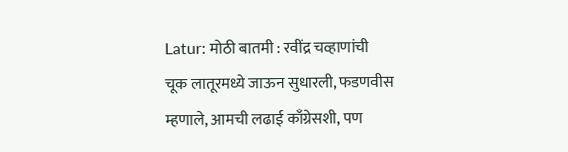Latur: मोठी बातमी : रवींद्र चव्हाणांची चूक लातूरमध्ये जाऊन सुधारली, फडणवीस म्हणाले, आमची लढाई काँग्रेसशी, पण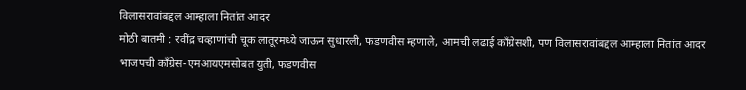विलासरावांबद्दल आम्हाला नितांत आदर
मोठी बातमी : रवींद्र चव्हाणांची चूक लातूरमध्ये जाऊन सुधारली, फडणवीस म्हणाले, आमची लढाई काँग्रेसशी, पण विलासरावांबद्दल आम्हाला नितांत आदर
भाजपची काँग्रेस-एमआयएमसोबत युती, फडणवीस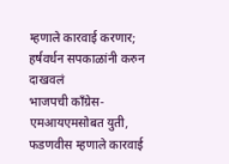म्हणाले कारवाई करणार; हर्षवर्धन सपकाळांनी करुन दाखवलं
भाजपची काँग्रेस-एमआयएमसोबत युती, फडणवीस म्हणाले कारवाई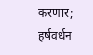करणार; हर्षवर्धन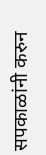सपकाळांनी करुन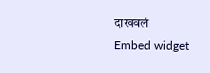दाखवलं
Embed widget